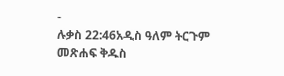-
ሉቃስ 22:46አዲስ ዓለም ትርጉም መጽሐፍ ቅዱስ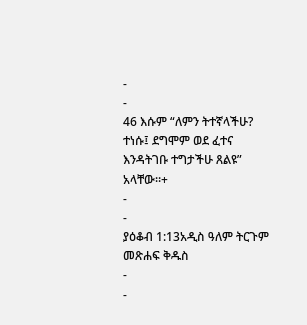-
-
46 እሱም “ለምን ትተኛላችሁ? ተነሱ፤ ደግሞም ወደ ፈተና እንዳትገቡ ተግታችሁ ጸልዩ” አላቸው።+
-
-
ያዕቆብ 1:13አዲስ ዓለም ትርጉም መጽሐፍ ቅዱስ
-
-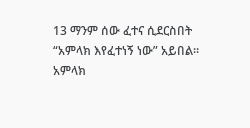13 ማንም ሰው ፈተና ሲደርስበት “አምላክ እየፈተነኝ ነው” አይበል። አምላክ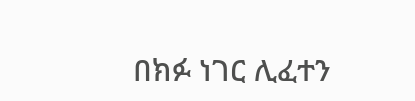በክፉ ነገር ሊፈተን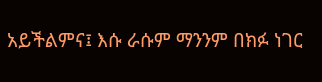አይችልምና፤ እሱ ራሱም ማንንም በክፉ ነገር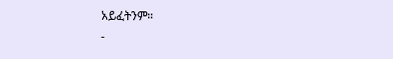አይፈትንም።
-